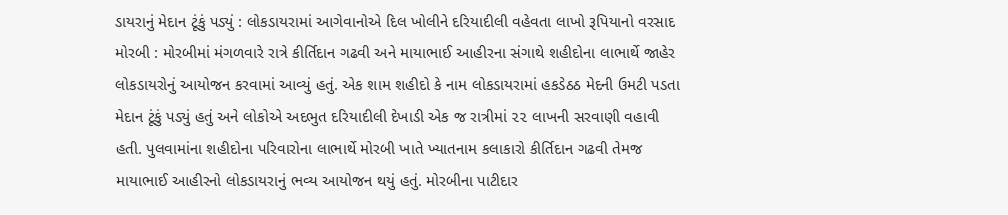ડાયરાનું મેદાન ટૂંકું પડ્યું : લોકડાયરામાં આગેવાનોએ દિલ ખોલીને દરિયાદીલી વહેવતા લાખો રૂપિયાનો વરસાદ મોરબી : મોરબીમાં મંગળવારે રાત્રે કીર્તિદાન ગઢવી અને માયાભાઈ આહીરના સંગાથે શહીદોના લાભાર્થે જાહેર લોકડાયરોનું આયોજન કરવામાં આવ્યું હતું. એક શામ શહીદો કે નામ લોકડાયરામાં હકડેઠઠ મેદની ઉમટી પડતા મેદાન ટૂંકું પડ્યું હતું અને લોકોએ અદભુત દરિયાદીલી દેખાડી એક જ રાત્રીમાં ૨૨ લાખની સરવાણી વહાવી હતી. પુલવામાંના શહીદોના પરિવારોના લાભાર્થે મોરબી ખાતે ખ્યાતનામ કલાકારો કીર્તિદાન ગઢવી તેમજ માયાભાઈ આહીરનો લોકડાયરાનું ભવ્ય આયોજન થયું હતું. મોરબીના પાટીદાર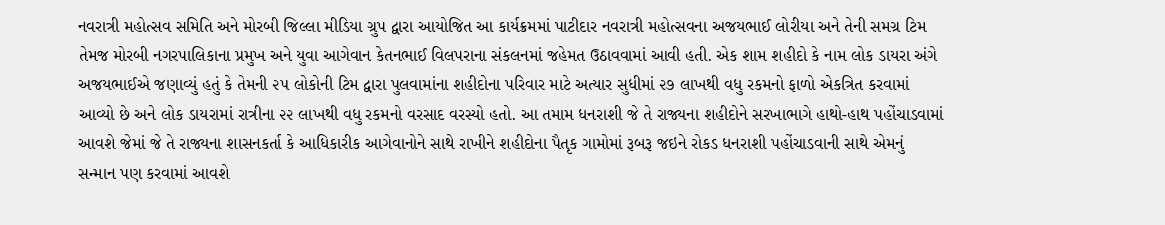નવરાત્રી મહોત્સવ સમિતિ અને મોરબી જિલ્લા મીડિયા ગ્રુપ દ્વારા આયોજિત આ કાર્યક્રમમાં પાટીદાર નવરાત્રી મહોત્સવના અજયભાઈ લોરીયા અને તેની સમગ્ર ટિમ તેમજ મોરબી નગરપાલિકાના પ્રમુખ અને યુવા આગેવાન કેતનભાઈ વિલપરાના સંકલનમાં જહેમત ઉઠાવવામાં આવી હતી. એક શામ શહીદો કે નામ લોક ડાયરા અંગે અજયભાઈએ જણાવ્યું હતું કે તેમની ૨૫ લોકોની ટિમ દ્વારા પુલવામાંના શહીદોના પરિવાર માટે અત્યાર સુધીમાં ૨૭ લાખથી વધુ રકમનો ફાળો એકત્રિત કરવામાં આવ્યો છે અને લોક ડાયરામાં રાત્રીના ૨૨ લાખથી વધુ રકમનો વરસાદ વરસ્યો હતો. આ તમામ ધનરાશી જે તે રાજ્યના શહીદોને સરખાભાગે હાથો-હાથ પહોંચાડવામાં આવશે જેમાં જે તે રાજ્યના શાસનકર્તા કે આધિકારીક આગેવાનોને સાથે રાખીને શહીદોના પૈતૃક ગામોમાં રૂબરૂ જઇને રોકડ ધનરાશી પહોંચાડવાની સાથે એમનું સન્માન પણ કરવામાં આવશે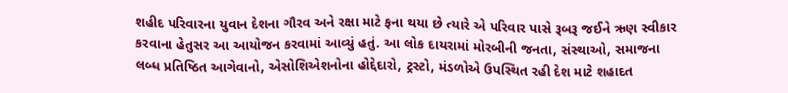શહીદ પરિવારના યુવાન દેશના ગૌરવ અને રક્ષા માટે ફના થયા છે ત્યારે એ પરિવાર પાસે રૂબરૂ જઈને ઋણ સ્વીકાર કરવાના હેતુસર આ આયોજન કરવામાં આવ્યું હતું. આ લોક દાયરામાં મોરબીની જનતા, સંસ્થાઓ, સમાજના લબ્ધ પ્રતિષ્ઠિત આગેવાનો, એસોશિએશનોના હોદ્દેદારો, ટ્રસ્ટો, મંડળોએ ઉપસ્થિત રહી દેશ માટે શહાદત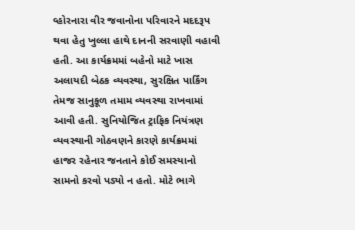વ્હોરનારા વીર જવાનોના પરિવારને મદદરૂપ થવા હેતુ ખુલ્લા હાથે દાનની સરવાણી વહાવી હતી. આ કાર્યક્રમમાં બહેનો માટે ખાસ અલાયદી બેઠક વ્યવસ્થા, સુરક્ષિત પાર્કિંગ તેમજ સાનુકૂળ તમામ વ્યવસ્થા રાખવામાં આવી હતી. સુનિયોજિત ટ્રાફિક નિયંત્રણ વ્યવસ્થાની ગોઠવણને કારણે કાર્યક્રમમાં હાજર રહેનાર જનતાને કોઈ સમસ્યાનો સામનો કરવો પડ્યો ન હતો. મોટે ભાગે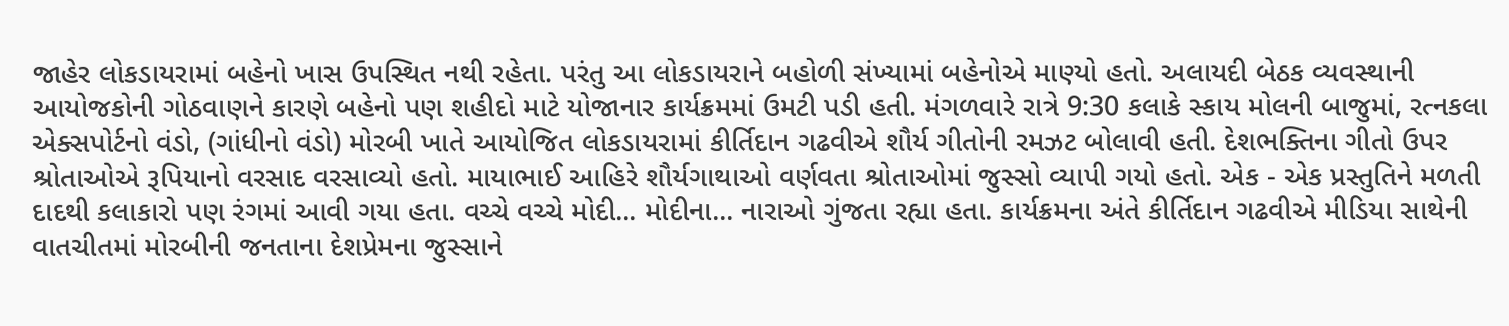જાહેર લોકડાયરામાં બહેનો ખાસ ઉપસ્થિત નથી રહેતા. પરંતુ આ લોકડાયરાને બહોળી સંખ્યામાં બહેનોએ માણ્યો હતો. અલાયદી બેઠક વ્યવસ્થાની આયોજકોની ગોઠવાણને કારણે બહેનો પણ શહીદો માટે યોજાનાર કાર્યક્રમમાં ઉમટી પડી હતી. મંગળવારે રાત્રે 9:30 કલાકે સ્કાય મોલની બાજુમાં, રત્નકલા એક્સપોર્ટનો વંડો, (ગાંધીનો વંડો) મોરબી ખાતે આયોજિત લોકડાયરામાં કીર્તિદાન ગઢવીએ શૌર્ય ગીતોની રમઝટ બોલાવી હતી. દેશભક્તિના ગીતો ઉપર શ્રોતાઓએ રૂપિયાનો વરસાદ વરસાવ્યો હતો. માયાભાઈ આહિરે શૌર્યગાથાઓ વર્ણવતા શ્રોતાઓમાં જુસ્સો વ્યાપી ગયો હતો. એક - એક પ્રસ્તુતિને મળતી દાદથી કલાકારો પણ રંગમાં આવી ગયા હતા. વચ્ચે વચ્ચે મોદી... મોદીના... નારાઓ ગુંજતા રહ્યા હતા. કાર્યક્રમના અંતે કીર્તિદાન ગઢવીએ મીડિયા સાથેની વાતચીતમાં મોરબીની જનતાના દેશપ્રેમના જુસ્સાને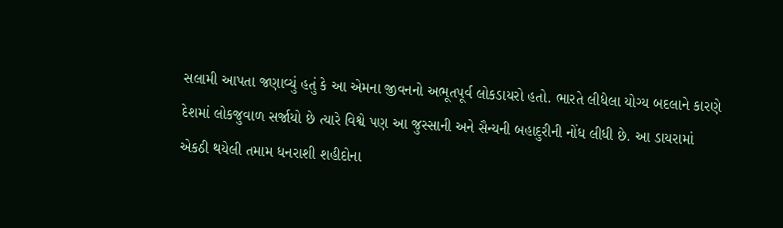સલામી આપતા જણાવ્યું હતું કે આ એમના જીવનનો અભૂતપૂર્વ લોકડાયરો હતો. ભારતે લીધેલા યોગ્ય બદલાને કારણે દેશમાં લોકજુવાળ સર્જાયો છે ત્યારે વિશ્વે પણ આ જુસ્સાની અને સૈન્યની બહાદુરીની નોંધ લીધી છે. આ ડાયરામાં એકઠી થયેલી તમામ ધનરાશી શહીદોના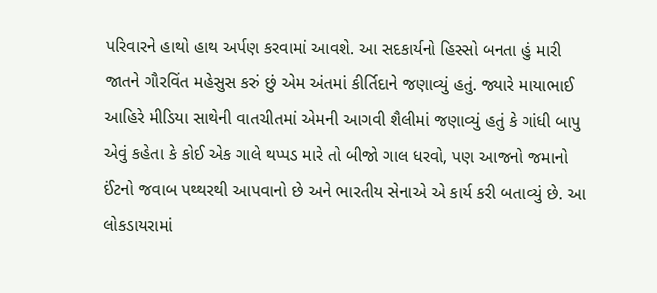પરિવારને હાથો હાથ અર્પણ કરવામાં આવશે. આ સદકાર્યનો હિસ્સો બનતા હું મારી જાતને ગૌરવિંત મહેસુસ કરું છું એમ અંતમાં કીર્તિદાને જણાવ્યું હતું. જ્યારે માયાભાઈ આહિરે મીડિયા સાથેની વાતચીતમાં એમની આગવી શૈલીમાં જણાવ્યું હતું કે ગાંધી બાપુ એવું કહેતા કે કોઈ એક ગાલે થપ્પડ મારે તો બીજો ગાલ ધરવો, પણ આજનો જમાનો ઈંટનો જવાબ પથ્થરથી આપવાનો છે અને ભારતીય સેનાએ એ કાર્ય કરી બતાવ્યું છે. આ લોકડાયરામાં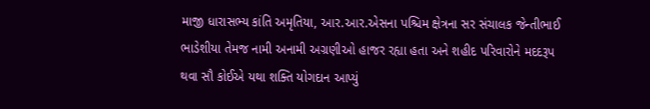માજી ધારાસભ્ય કાંતિ અમૃતિયા, આર.આર.એસના પશ્ચિમ ક્ષેત્રના સર સંચાલક જેન્તીભાઈ ભાડેશીયા તેમજ નામી અનામી અગ્રણીઓ હાજર રહ્યા હતા અને શહીદ પરિવારોને મદદરૂપ થવા સૌ કોઈએ યથા શક્તિ યોગદાન આપ્યું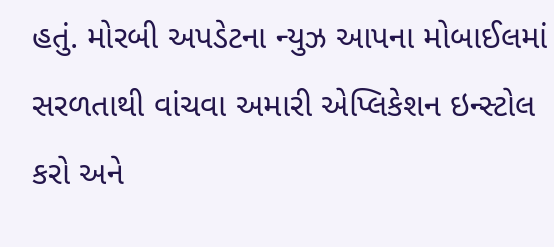હતું. મોરબી અપડેટના ન્યુઝ આપના મોબાઈલમાં સરળતાથી વાંચવા અમારી એપ્લિકેશન ઇન્સ્ટોલ કરો અને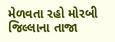મેળવતા રહો મોરબી જિલ્લાના તાજા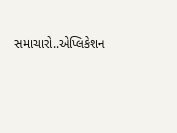સમાચારો..એપ્લિકેશન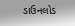ડાઉનલોડ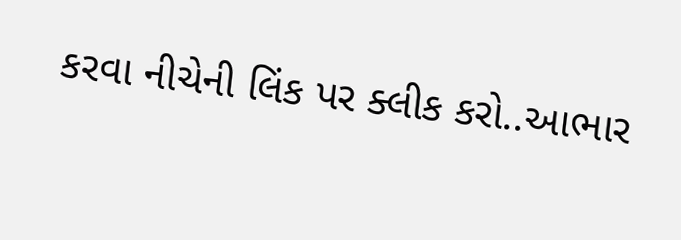કરવા નીચેની લિંક પર ક્લીક કરો..આભાર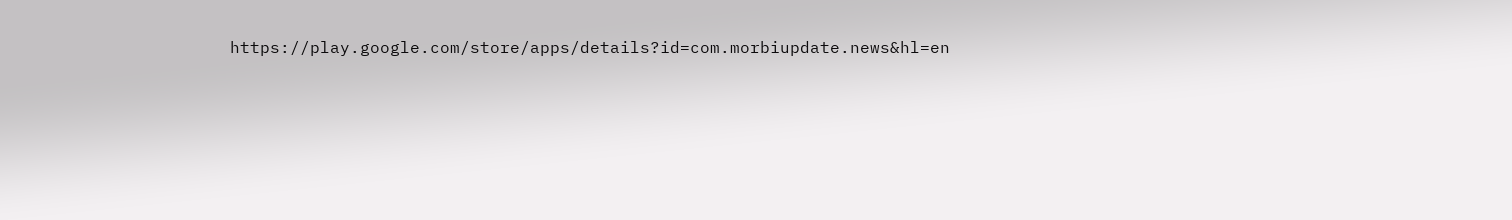https://play.google.com/store/apps/details?id=com.morbiupdate.news&hl=en